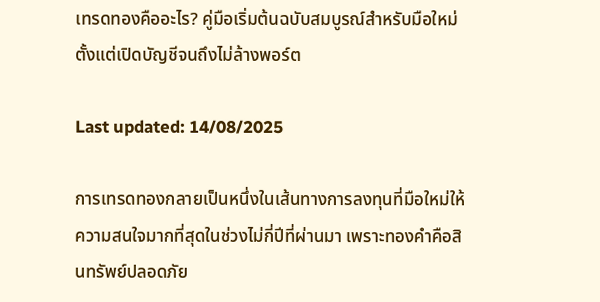เทรดทองคืออะไร? คู่มือเริ่มต้นฉบับสมบูรณ์สำหรับมือใหม่ ตั้งแต่เปิดบัญชีจนถึงไม่ล้างพอร์ต

Last updated: 14/08/2025

การเทรดทองกลายเป็นหนึ่งในเส้นทางการลงทุนที่มือใหม่ให้ความสนใจมากที่สุดในช่วงไม่กี่ปีที่ผ่านมา เพราะทองคำคือสินทรัพย์ปลอดภัย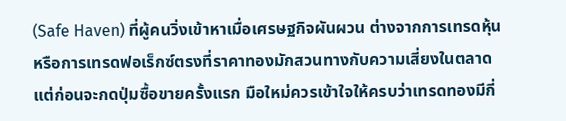(Safe Haven) ที่ผู้คนวิ่งเข้าหาเมื่อเศรษฐกิจผันผวน ต่างจากการเทรดหุ้นหรือการเทรดฟอเร็กซ์ตรงที่ราคาทองมักสวนทางกับความเสี่ยงในตลาด แต่ก่อนจะกดปุ่มซื้อขายครั้งแรก มือใหม่ควรเข้าใจให้ครบว่าเทรดทองมีกี่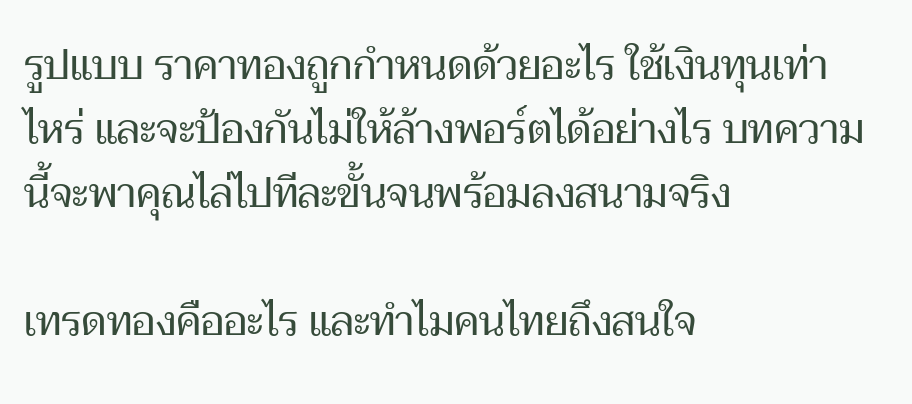รูปแบบ ราคาทองถูกกำหนดด้วยอะไร ใช้เงินทุนเท่าไหร่ และจะป้องกันไม่ให้ล้างพอร์ตได้อย่างไร บทความนี้จะพาคุณไล่ไปทีละขั้นจนพร้อมลงสนามจริง

เทรดทองคืออะไร และทำไมคนไทยถึงสนใจ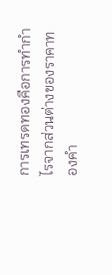การเทรดทองคือการทำกำไรจากส่วนต่างของราคาทองคำ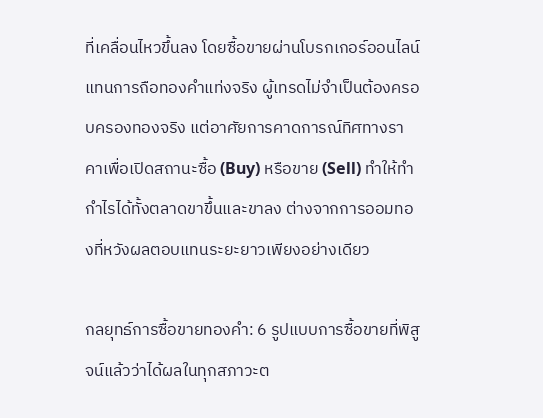ที่เคลื่อนไหวขึ้นลง โดยซื้อขายผ่านโบรกเกอร์ออนไลน์แทนการถือทองคำแท่งจริง ผู้เทรดไม่จำเป็นต้องครอบครองทองจริง แต่อาศัยการคาดการณ์ทิศทางราคาเพื่อเปิดสถานะซื้อ (Buy) หรือขาย (Sell) ทำให้ทำกำไรได้ทั้งตลาดขาขึ้นและขาลง ต่างจากการออมทองที่หวังผลตอบแทนระยะยาวเพียงอย่างเดียว

กลยุทธ์การซื้อขายทองคำ: 6 รูปแบบการซื้อขายที่พิสูจน์แล้วว่าได้ผลในทุกสภาวะต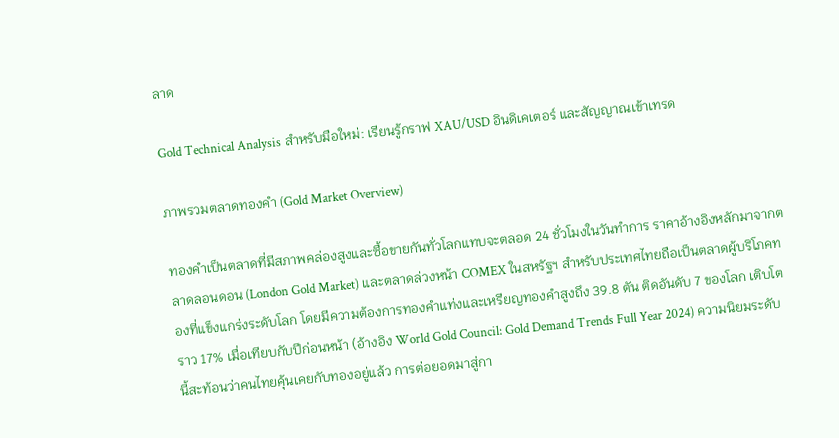ลาด

Gold Technical Analysis สำหรับมือใหม่: เรียนรู้กราฟ XAU/USD อินดิเคเตอร์ และสัญญาณเข้าเทรด

ภาพรวมตลาดทองคำ (Gold Market Overview)

ทองคำเป็นตลาดที่มีสภาพคล่องสูงและซื้อขายกันทั่วโลกแทบจะตลอด 24 ชั่วโมงในวันทำการ ราคาอ้างอิงหลักมาจากตลาดลอนดอน (London Gold Market) และตลาดล่วงหน้า COMEX ในสหรัฐฯ สำหรับประเทศไทยถือเป็นตลาดผู้บริโภคทองที่แข็งแกร่งระดับโลก โดยมีความต้องการทองคำแท่งและเหรียญทองคำสูงถึง 39.8 ตัน ติดอันดับ 7 ของโลก เติบโตราว 17% เมื่อเทียบกับปีก่อนหน้า (อ้างอิง World Gold Council: Gold Demand Trends Full Year 2024) ความนิยมระดับนี้สะท้อนว่าคนไทยคุ้นเคยกับทองอยู่แล้ว การต่อยอดมาสู่กา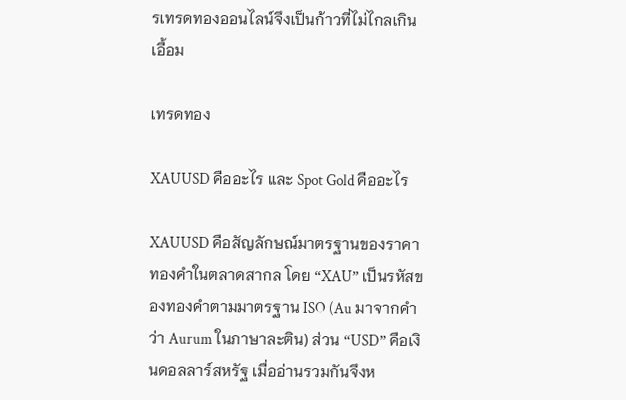รเทรดทองออนไลน์จึงเป็นก้าวที่ไม่ไกลเกินเอื้อม

เทรดทอง

XAUUSD คืออะไร และ Spot Gold คืออะไร

XAUUSD คือสัญลักษณ์มาตรฐานของราคาทองคำในตลาดสากล โดย “XAU” เป็นรหัสของทองคำตามมาตรฐาน ISO (Au มาจากคำว่า Aurum ในภาษาละติน) ส่วน “USD” คือเงินดอลลาร์สหรัฐ เมื่ออ่านรวมกันจึงห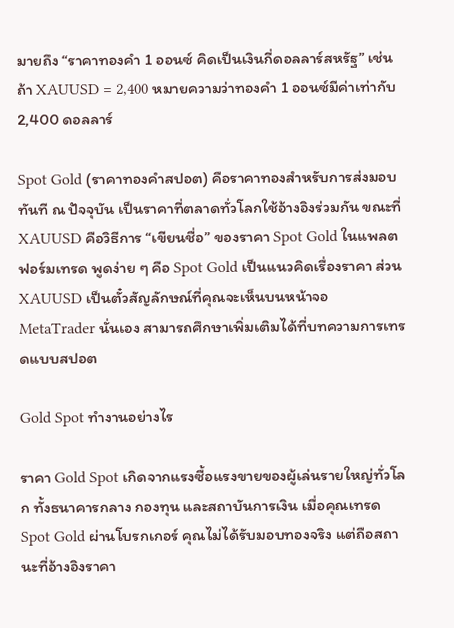มายถึง “ราคาทองคำ 1 ออนซ์ คิดเป็นเงินกี่ดอลลาร์สหรัฐ” เช่น ถ้า XAUUSD = 2,400 หมายความว่าทองคำ 1 ออนซ์มีค่าเท่ากับ 2,400 ดอลลาร์

Spot Gold (ราคาทองคำสปอต) คือราคาทองสำหรับการส่งมอบทันที ณ ปัจจุบัน เป็นราคาที่ตลาดทั่วโลกใช้อ้างอิงร่วมกัน ขณะที่ XAUUSD คือวิธีการ “เขียนชื่อ” ของราคา Spot Gold ในแพลตฟอร์มเทรด พูดง่าย ๆ คือ Spot Gold เป็นแนวคิดเรื่องราคา ส่วน XAUUSD เป็นตั๋วสัญลักษณ์ที่คุณจะเห็นบนหน้าจอ MetaTrader นั่นเอง สามารถศึกษาเพิ่มเติมได้ที่บทความการเทรดแบบสปอต

Gold Spot ทำงานอย่างไร

ราคา Gold Spot เกิดจากแรงซื้อแรงขายของผู้เล่นรายใหญ่ทั่วโลก ทั้งธนาคารกลาง กองทุน และสถาบันการเงิน เมื่อคุณเทรด Spot Gold ผ่านโบรกเกอร์ คุณไม่ได้รับมอบทองจริง แต่ถือสถานะที่อ้างอิงราคา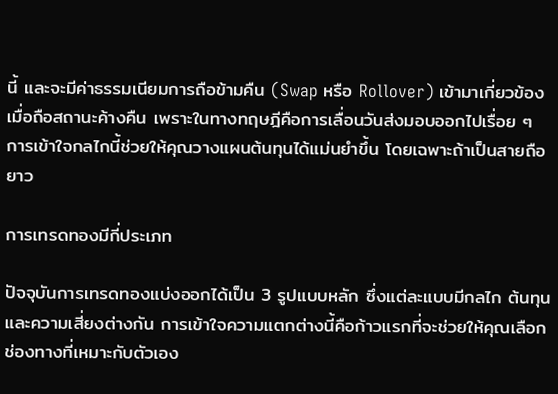นี้ และจะมีค่าธรรมเนียมการถือข้ามคืน (Swap หรือ Rollover) เข้ามาเกี่ยวข้องเมื่อถือสถานะค้างคืน เพราะในทางทฤษฎีคือการเลื่อนวันส่งมอบออกไปเรื่อย ๆ การเข้าใจกลไกนี้ช่วยให้คุณวางแผนต้นทุนได้แม่นยำขึ้น โดยเฉพาะถ้าเป็นสายถือยาว

การเทรดทองมีกี่ประเภท

ปัจจุบันการเทรดทองแบ่งออกได้เป็น 3 รูปแบบหลัก ซึ่งแต่ละแบบมีกลไก ต้นทุน และความเสี่ยงต่างกัน การเข้าใจความแตกต่างนี้คือก้าวแรกที่จะช่วยให้คุณเลือกช่องทางที่เหมาะกับตัวเอง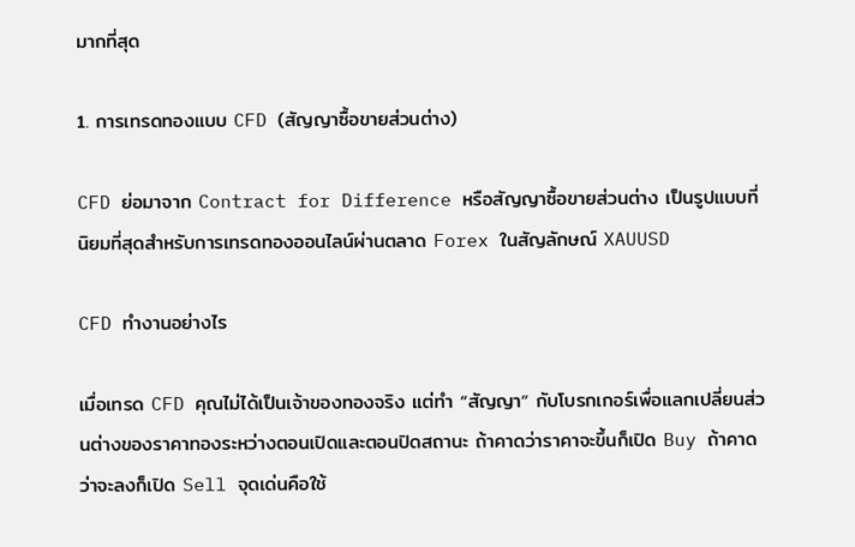มากที่สุด

1. การเทรดทองแบบ CFD (สัญญาซื้อขายส่วนต่าง)

CFD ย่อมาจาก Contract for Difference หรือสัญญาซื้อขายส่วนต่าง เป็นรูปแบบที่นิยมที่สุดสำหรับการเทรดทองออนไลน์ผ่านตลาด Forex ในสัญลักษณ์ XAUUSD

CFD ทำงานอย่างไร

เมื่อเทรด CFD คุณไม่ได้เป็นเจ้าของทองจริง แต่ทำ “สัญญา” กับโบรกเกอร์เพื่อแลกเปลี่ยนส่วนต่างของราคาทองระหว่างตอนเปิดและตอนปิดสถานะ ถ้าคาดว่าราคาจะขึ้นก็เปิด Buy ถ้าคาดว่าจะลงก็เปิด Sell จุดเด่นคือใช้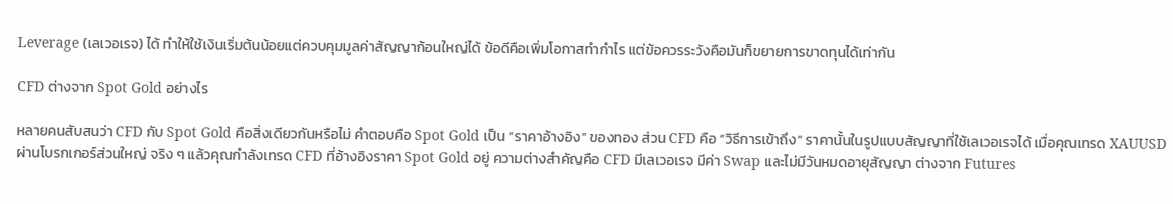Leverage (เลเวอเรจ) ได้ ทำให้ใช้เงินเริ่มต้นน้อยแต่ควบคุมมูลค่าสัญญาก้อนใหญ่ได้ ข้อดีคือเพิ่มโอกาสทำกำไร แต่ข้อควรระวังคือมันก็ขยายการขาดทุนได้เท่ากัน

CFD ต่างจาก Spot Gold อย่างไร

หลายคนสับสนว่า CFD กับ Spot Gold คือสิ่งเดียวกันหรือไม่ คำตอบคือ Spot Gold เป็น “ราคาอ้างอิง” ของทอง ส่วน CFD คือ “วิธีการเข้าถึง” ราคานั้นในรูปแบบสัญญาที่ใช้เลเวอเรจได้ เมื่อคุณเทรด XAUUSD ผ่านโบรกเกอร์ส่วนใหญ่ จริง ๆ แล้วคุณกำลังเทรด CFD ที่อ้างอิงราคา Spot Gold อยู่ ความต่างสำคัญคือ CFD มีเลเวอเรจ มีค่า Swap และไม่มีวันหมดอายุสัญญา ต่างจาก Futures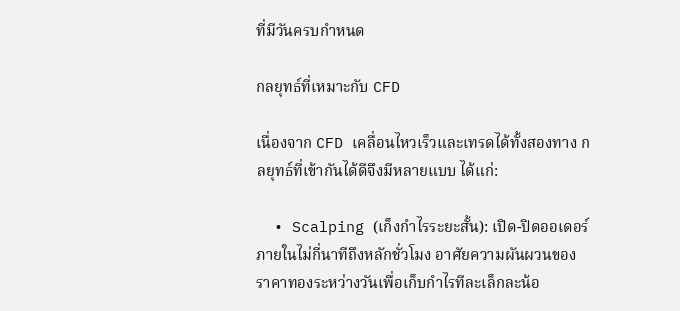ที่มีวันครบกำหนด

กลยุทธ์ที่เหมาะกับ CFD

เนื่องจาก CFD เคลื่อนไหวเร็วและเทรดได้ทั้งสองทาง กลยุทธ์ที่เข้ากันได้ดีจึงมีหลายแบบ ได้แก่:

  • Scalping (เก็งกำไรระยะสั้น): เปิด-ปิดออเดอร์ภายในไม่กี่นาทีถึงหลักชั่วโมง อาศัยความผันผวนของราคาทองระหว่างวันเพื่อเก็บกำไรทีละเล็กละน้อ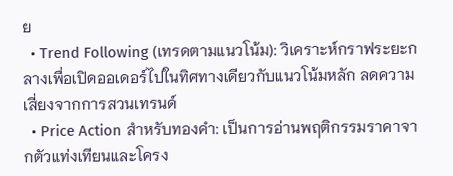ย
  • Trend Following (เทรดตามแนวโน้ม): วิเคราะห์กราฟระยะกลางเพื่อเปิดออเดอร์ไปในทิศทางเดียวกับแนวโน้มหลัก ลดความเสี่ยงจากการสวนเทรนด์
  • Price Action สำหรับทองคำ: เป็นการอ่านพฤติกรรมราคาจากตัวแท่งเทียนและโครง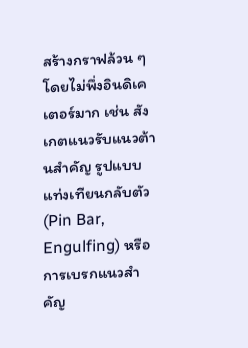สร้างกราฟล้วน ๆ โดยไม่พึ่งอินดิเคเตอร์มาก เช่น สังเกตแนวรับแนวต้านสำคัญ รูปแบบแท่งเทียนกลับตัว (Pin Bar, Engulfing) หรือการเบรกแนวสำคัญ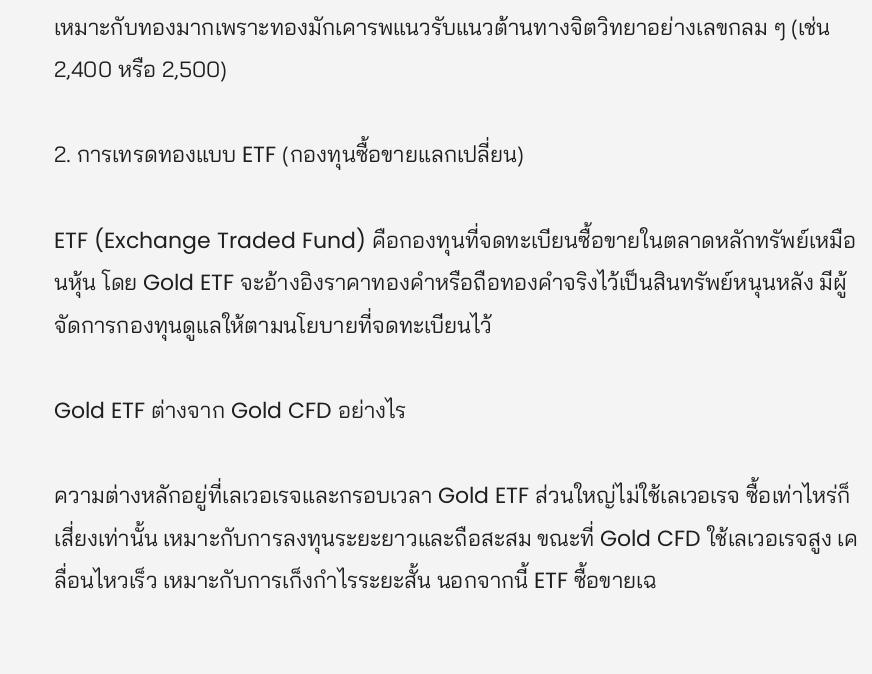เหมาะกับทองมากเพราะทองมักเคารพแนวรับแนวต้านทางจิตวิทยาอย่างเลขกลม ๆ (เช่น 2,400 หรือ 2,500)

2. การเทรดทองแบบ ETF (กองทุนซื้อขายแลกเปลี่ยน)

ETF (Exchange Traded Fund) คือกองทุนที่จดทะเบียนซื้อขายในตลาดหลักทรัพย์เหมือนหุ้น โดย Gold ETF จะอ้างอิงราคาทองคำหรือถือทองคำจริงไว้เป็นสินทรัพย์หนุนหลัง มีผู้จัดการกองทุนดูแลให้ตามนโยบายที่จดทะเบียนไว้

Gold ETF ต่างจาก Gold CFD อย่างไร

ความต่างหลักอยู่ที่เลเวอเรจและกรอบเวลา Gold ETF ส่วนใหญ่ไม่ใช้เลเวอเรจ ซื้อเท่าไหร่ก็เสี่ยงเท่านั้น เหมาะกับการลงทุนระยะยาวและถือสะสม ขณะที่ Gold CFD ใช้เลเวอเรจสูง เคลื่อนไหวเร็ว เหมาะกับการเก็งกำไรระยะสั้น นอกจากนี้ ETF ซื้อขายเฉ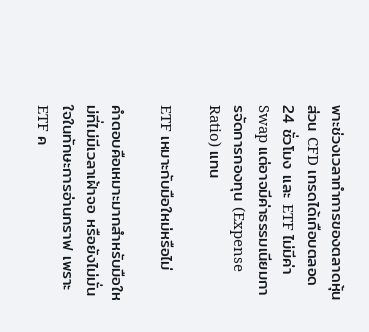พาะช่วงเวลาทำการของตลาดหุ้น ส่วน CFD เทรดได้เกือบตลอด 24 ชั่วโมง และ ETF ไม่มีค่า Swap แต่อาจมีค่าธรรมเนียมการจัดการกองทุน (Expense Ratio) แทน

ETF เหมาะกับมือใหม่หรือไม่

คำตอบคือเหมาะมากสำหรับมือใหม่ที่ไม่มีเวลาเฝ้าจอ หรือยังไม่มั่นใจในทักษะการอ่านกราฟ เพราะ ETF ค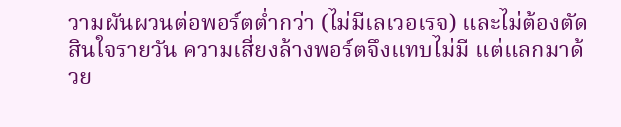วามผันผวนต่อพอร์ตต่ำกว่า (ไม่มีเลเวอเรจ) และไม่ต้องตัดสินใจรายวัน ความเสี่ยงล้างพอร์ตจึงแทบไม่มี แต่แลกมาด้วย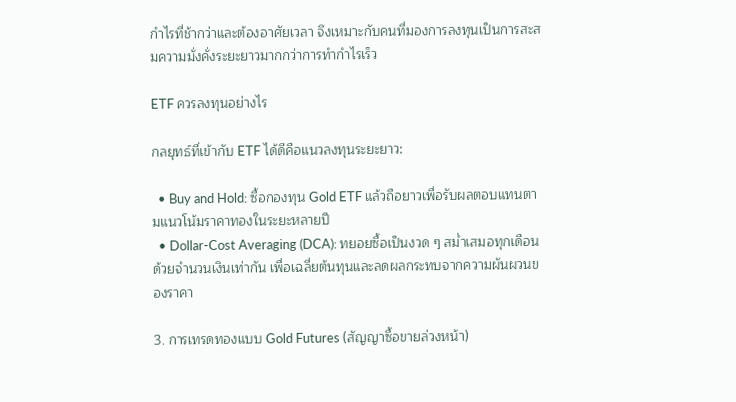กำไรที่ช้ากว่าและต้องอาศัยเวลา จึงเหมาะกับคนที่มองการลงทุนเป็นการสะสมความมั่งคั่งระยะยาวมากกว่าการทำกำไรเร็ว

ETF ควรลงทุนอย่างไร

กลยุทธ์ที่เข้ากับ ETF ได้ดีคือแนวลงทุนระยะยาว:

  • Buy and Hold: ซื้อกองทุน Gold ETF แล้วถือยาวเพื่อรับผลตอบแทนตามแนวโน้มราคาทองในระยะหลายปี
  • Dollar-Cost Averaging (DCA): ทยอยซื้อเป็นงวด ๆ สม่ำเสมอทุกเดือนด้วยจำนวนเงินเท่ากัน เพื่อเฉลี่ยต้นทุนและลดผลกระทบจากความผันผวนของราคา

3. การเทรดทองแบบ Gold Futures (สัญญาซื้อขายล่วงหน้า)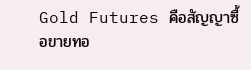Gold Futures คือสัญญาซื้อขายทอ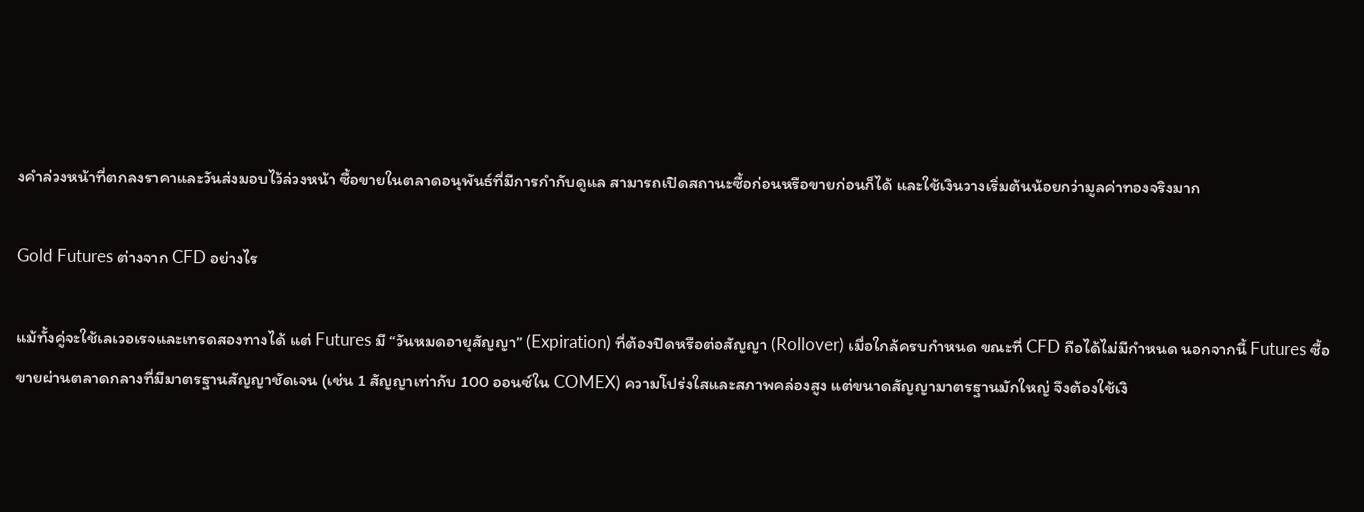งคำล่วงหน้าที่ตกลงราคาและวันส่งมอบไว้ล่วงหน้า ซื้อขายในตลาดอนุพันธ์ที่มีการกำกับดูแล สามารถเปิดสถานะซื้อก่อนหรือขายก่อนก็ได้ และใช้เงินวางเริ่มต้นน้อยกว่ามูลค่าทองจริงมาก

Gold Futures ต่างจาก CFD อย่างไร

แม้ทั้งคู่จะใช้เลเวอเรจและเทรดสองทางได้ แต่ Futures มี “วันหมดอายุสัญญา” (Expiration) ที่ต้องปิดหรือต่อสัญญา (Rollover) เมื่อใกล้ครบกำหนด ขณะที่ CFD ถือได้ไม่มีกำหนด นอกจากนี้ Futures ซื้อขายผ่านตลาดกลางที่มีมาตรฐานสัญญาชัดเจน (เช่น 1 สัญญาเท่ากับ 100 ออนซ์ใน COMEX) ความโปร่งใสและสภาพคล่องสูง แต่ขนาดสัญญามาตรฐานมักใหญ่ จึงต้องใช้เงิ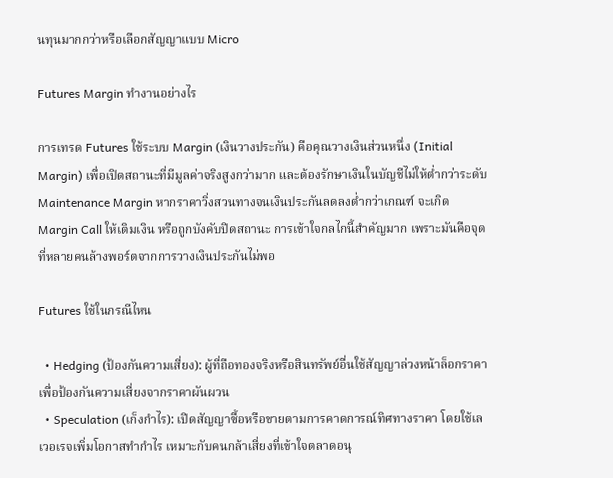นทุนมากกว่าหรือเลือกสัญญาแบบ Micro

Futures Margin ทำงานอย่างไร

การเทรด Futures ใช้ระบบ Margin (เงินวางประกัน) คือคุณวางเงินส่วนหนึ่ง (Initial Margin) เพื่อเปิดสถานะที่มีมูลค่าจริงสูงกว่ามาก และต้องรักษาเงินในบัญชีไม่ให้ต่ำกว่าระดับ Maintenance Margin หากราคาวิ่งสวนทางจนเงินประกันลดลงต่ำกว่าเกณฑ์ จะเกิด Margin Call ให้เติมเงิน หรือถูกบังคับปิดสถานะ การเข้าใจกลไกนี้สำคัญมาก เพราะมันคือจุดที่หลายคนล้างพอร์ตจากการวางเงินประกันไม่พอ

Futures ใช้ในกรณีไหน

  • Hedging (ป้องกันความเสี่ยง): ผู้ที่ถือทองจริงหรือสินทรัพย์อื่นใช้สัญญาล่วงหน้าล็อกราคาเพื่อป้องกันความเสี่ยงจากราคาผันผวน
  • Speculation (เก็งกำไร): เปิดสัญญาซื้อหรือขายตามการคาดการณ์ทิศทางราคา โดยใช้เลเวอเรจเพิ่มโอกาสทำกำไร เหมาะกับคนกล้าเสี่ยงที่เข้าใจตลาดอนุ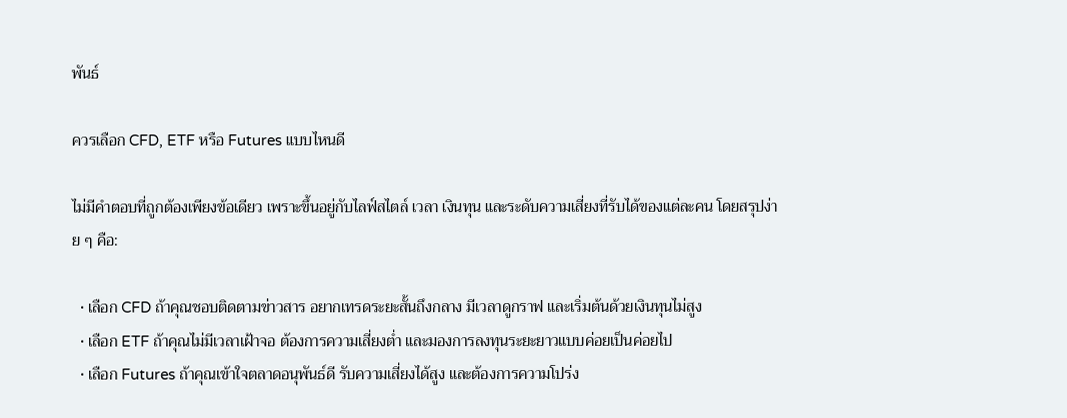พันธ์

ควรเลือก CFD, ETF หรือ Futures แบบไหนดี

ไม่มีคำตอบที่ถูกต้องเพียงข้อเดียว เพราะขึ้นอยู่กับไลฟ์สไตล์ เวลา เงินทุน และระดับความเสี่ยงที่รับได้ของแต่ละคน โดยสรุปง่าย ๆ คือ:

  • เลือก CFD ถ้าคุณชอบติดตามข่าวสาร อยากเทรดระยะสั้นถึงกลาง มีเวลาดูกราฟ และเริ่มต้นด้วยเงินทุนไม่สูง
  • เลือก ETF ถ้าคุณไม่มีเวลาเฝ้าจอ ต้องการความเสี่ยงต่ำ และมองการลงทุนระยะยาวแบบค่อยเป็นค่อยไป
  • เลือก Futures ถ้าคุณเข้าใจตลาดอนุพันธ์ดี รับความเสี่ยงได้สูง และต้องการความโปร่ง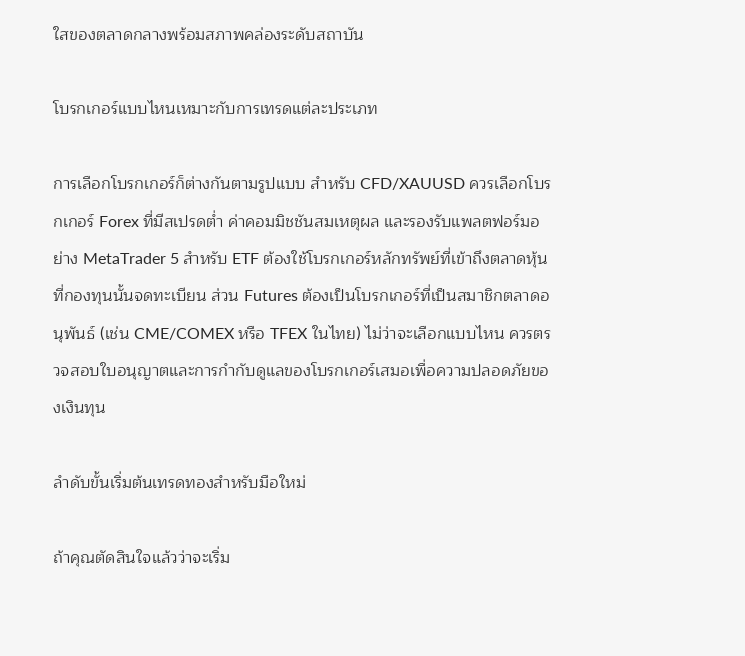ใสของตลาดกลางพร้อมสภาพคล่องระดับสถาบัน

โบรกเกอร์แบบไหนเหมาะกับการเทรดแต่ละประเภท

การเลือกโบรกเกอร์ก็ต่างกันตามรูปแบบ สำหรับ CFD/XAUUSD ควรเลือกโบรกเกอร์ Forex ที่มีสเปรดต่ำ ค่าคอมมิชชันสมเหตุผล และรองรับแพลตฟอร์มอย่าง MetaTrader 5 สำหรับ ETF ต้องใช้โบรกเกอร์หลักทรัพย์ที่เข้าถึงตลาดหุ้นที่กองทุนนั้นจดทะเบียน ส่วน Futures ต้องเป็นโบรกเกอร์ที่เป็นสมาชิกตลาดอนุพันธ์ (เช่น CME/COMEX หรือ TFEX ในไทย) ไม่ว่าจะเลือกแบบไหน ควรตรวจสอบใบอนุญาตและการกำกับดูแลของโบรกเกอร์เสมอเพื่อความปลอดภัยของเงินทุน

ลำดับขั้นเริ่มต้นเทรดทองสำหรับมือใหม่

ถ้าคุณตัดสินใจแล้วว่าจะเริ่ม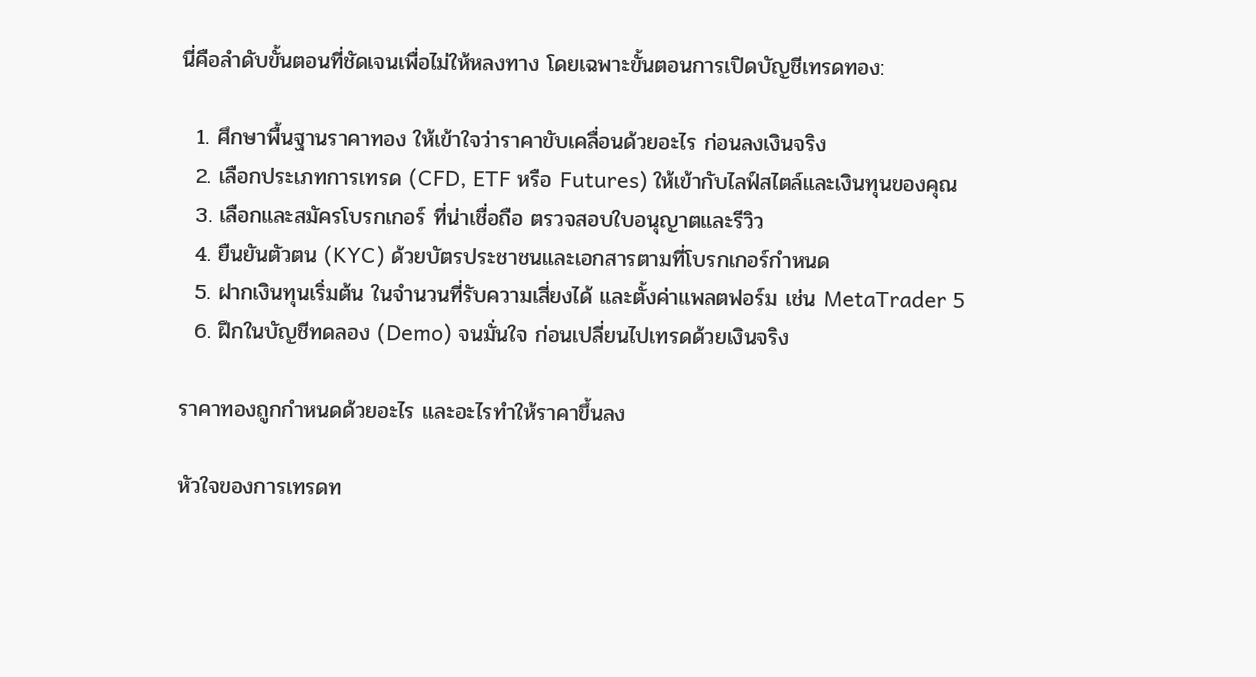นี่คือลำดับขั้นตอนที่ชัดเจนเพื่อไม่ให้หลงทาง โดยเฉพาะขั้นตอนการเปิดบัญชีเทรดทอง:

  1. ศึกษาพื้นฐานราคาทอง ให้เข้าใจว่าราคาขับเคลื่อนด้วยอะไร ก่อนลงเงินจริง
  2. เลือกประเภทการเทรด (CFD, ETF หรือ Futures) ให้เข้ากับไลฟ์สไตล์และเงินทุนของคุณ
  3. เลือกและสมัครโบรกเกอร์ ที่น่าเชื่อถือ ตรวจสอบใบอนุญาตและรีวิว
  4. ยืนยันตัวตน (KYC) ด้วยบัตรประชาชนและเอกสารตามที่โบรกเกอร์กำหนด
  5. ฝากเงินทุนเริ่มต้น ในจำนวนที่รับความเสี่ยงได้ และตั้งค่าแพลตฟอร์ม เช่น MetaTrader 5
  6. ฝึกในบัญชีทดลอง (Demo) จนมั่นใจ ก่อนเปลี่ยนไปเทรดด้วยเงินจริง

ราคาทองถูกกำหนดด้วยอะไร และอะไรทำให้ราคาขึ้นลง

หัวใจของการเทรดท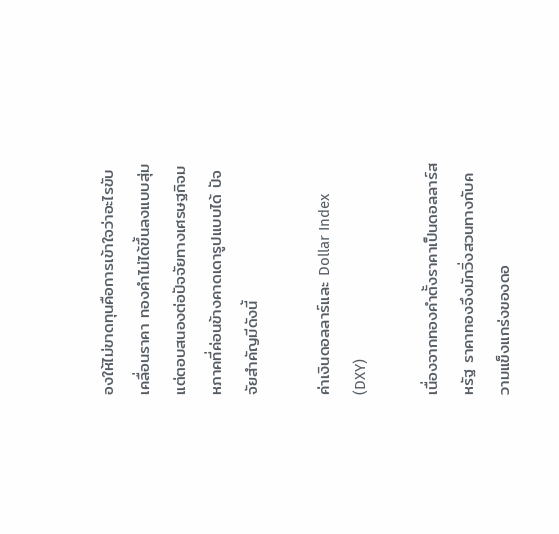องให้ไม่ขาดทุนคือการเข้าใจว่าอะไรขับเคลื่อนราคา ทองคำไม่ได้ขึ้นลงแบบสุ่ม แต่ตอบสนองต่อปัจจัยทางเศรษฐกิจมหภาคที่ค่อนข้างคาดเดารูปแบบได้ ปัจจัยสำคัญมีดังนี้

ค่าเงินดอลลาร์และ Dollar Index (DXY)

เนื่องจากทองคำตั้งราคาเป็นดอลลาร์สหรัฐ ราคาทองจึงมักวิ่งสวนทางกับความแข็งแกร่งของดอ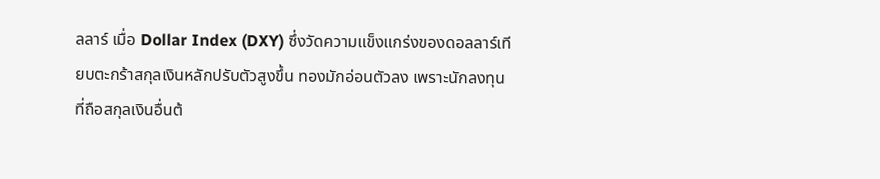ลลาร์ เมื่อ Dollar Index (DXY) ซึ่งวัดความแข็งแกร่งของดอลลาร์เทียบตะกร้าสกุลเงินหลักปรับตัวสูงขึ้น ทองมักอ่อนตัวลง เพราะนักลงทุนที่ถือสกุลเงินอื่นต้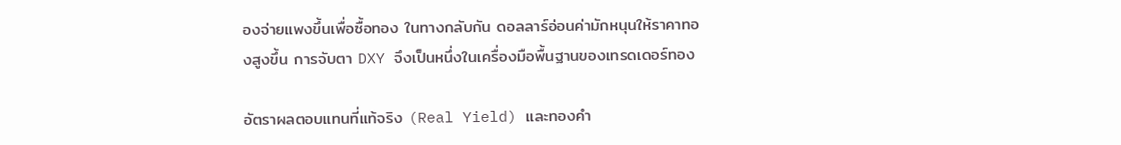องจ่ายแพงขึ้นเพื่อซื้อทอง ในทางกลับกัน ดอลลาร์อ่อนค่ามักหนุนให้ราคาทองสูงขึ้น การจับตา DXY จึงเป็นหนึ่งในเครื่องมือพื้นฐานของเทรดเดอร์ทอง

อัตราผลตอบแทนที่แท้จริง (Real Yield) และทองคำ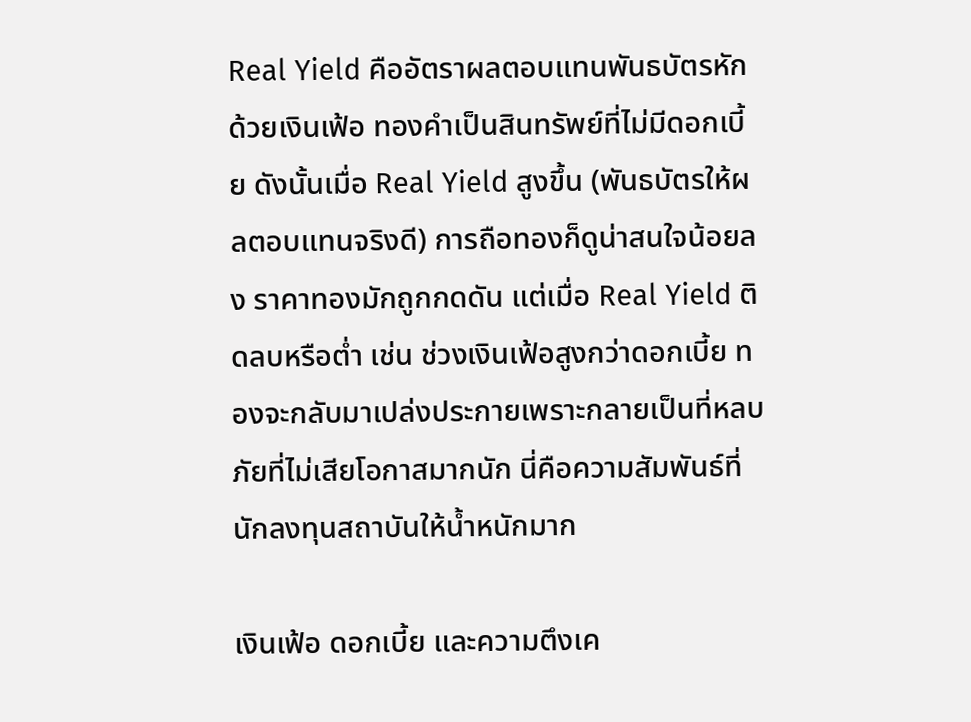Real Yield คืออัตราผลตอบแทนพันธบัตรหักด้วยเงินเฟ้อ ทองคำเป็นสินทรัพย์ที่ไม่มีดอกเบี้ย ดังนั้นเมื่อ Real Yield สูงขึ้น (พันธบัตรให้ผลตอบแทนจริงดี) การถือทองก็ดูน่าสนใจน้อยลง ราคาทองมักถูกกดดัน แต่เมื่อ Real Yield ติดลบหรือต่ำ เช่น ช่วงเงินเฟ้อสูงกว่าดอกเบี้ย ทองจะกลับมาเปล่งประกายเพราะกลายเป็นที่หลบภัยที่ไม่เสียโอกาสมากนัก นี่คือความสัมพันธ์ที่นักลงทุนสถาบันให้น้ำหนักมาก

เงินเฟ้อ ดอกเบี้ย และความตึงเค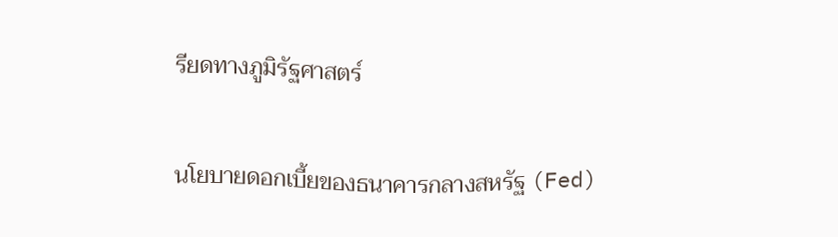รียดทางภูมิรัฐศาสตร์

นโยบายดอกเบี้ยของธนาคารกลางสหรัฐ (Fed)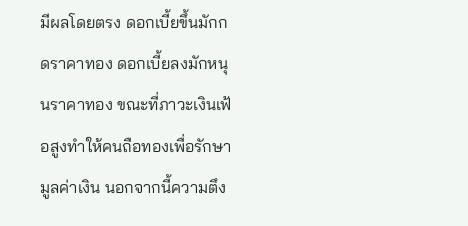มีผลโดยตรง ดอกเบี้ยขึ้นมักกดราคาทอง ดอกเบี้ยลงมักหนุนราคาทอง ขณะที่ภาวะเงินเฟ้อสูงทำให้คนถือทองเพื่อรักษามูลค่าเงิน นอกจากนี้ความตึง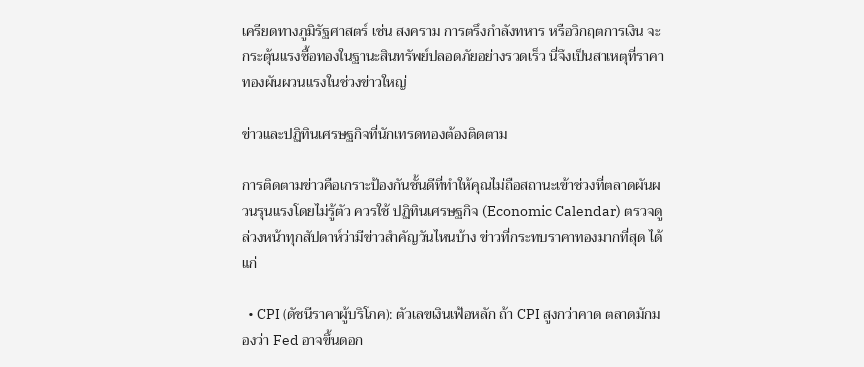เครียดทางภูมิรัฐศาสตร์ เช่น สงคราม การตรึงกำลังทหาร หรือวิกฤตการเงิน จะกระตุ้นแรงซื้อทองในฐานะสินทรัพย์ปลอดภัยอย่างรวดเร็ว นี่จึงเป็นสาเหตุที่ราคาทองผันผวนแรงในช่วงข่าวใหญ่

ข่าวและปฏิทินเศรษฐกิจที่นักเทรดทองต้องติดตาม

การติดตามข่าวคือเกราะป้องกันชั้นดีที่ทำให้คุณไม่ถือสถานะเข้าช่วงที่ตลาดผันผวนรุนแรงโดยไม่รู้ตัว ควรใช้ ปฏิทินเศรษฐกิจ (Economic Calendar) ตรวจดูล่วงหน้าทุกสัปดาห์ว่ามีข่าวสำคัญวันไหนบ้าง ข่าวที่กระทบราคาทองมากที่สุด ได้แก่

  • CPI (ดัชนีราคาผู้บริโภค): ตัวเลขเงินเฟ้อหลัก ถ้า CPI สูงกว่าคาด ตลาดมักมองว่า Fed อาจขึ้นดอก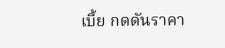เบี้ย กดดันราคา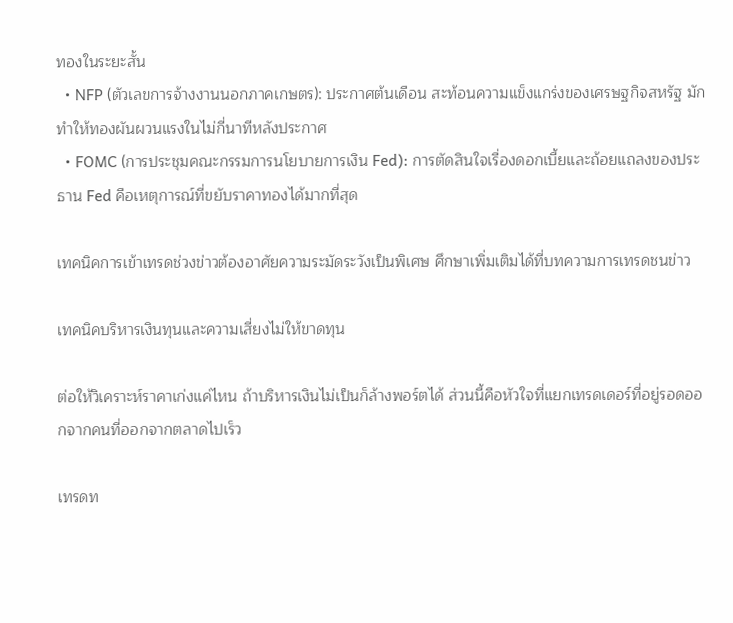ทองในระยะสั้น
  • NFP (ตัวเลขการจ้างงานนอกภาคเกษตร): ประกาศต้นเดือน สะท้อนความแข็งแกร่งของเศรษฐกิจสหรัฐ มักทำให้ทองผันผวนแรงในไม่กี่นาทีหลังประกาศ
  • FOMC (การประชุมคณะกรรมการนโยบายการเงิน Fed): การตัดสินใจเรื่องดอกเบี้ยและถ้อยแถลงของประธาน Fed คือเหตุการณ์ที่ขยับราคาทองได้มากที่สุด

เทคนิคการเข้าเทรดช่วงข่าวต้องอาศัยความระมัดระวังเป็นพิเศษ ศึกษาเพิ่มเติมได้ที่บทความการเทรดชนข่าว

เทคนิคบริหารเงินทุนและความเสี่ยงไม่ให้ขาดทุน

ต่อให้วิเคราะห์ราคาเก่งแค่ไหน ถ้าบริหารเงินไม่เป็นก็ล้างพอร์ตได้ ส่วนนี้คือหัวใจที่แยกเทรดเดอร์ที่อยู่รอดออกจากคนที่ออกจากตลาดไปเร็ว

เทรดท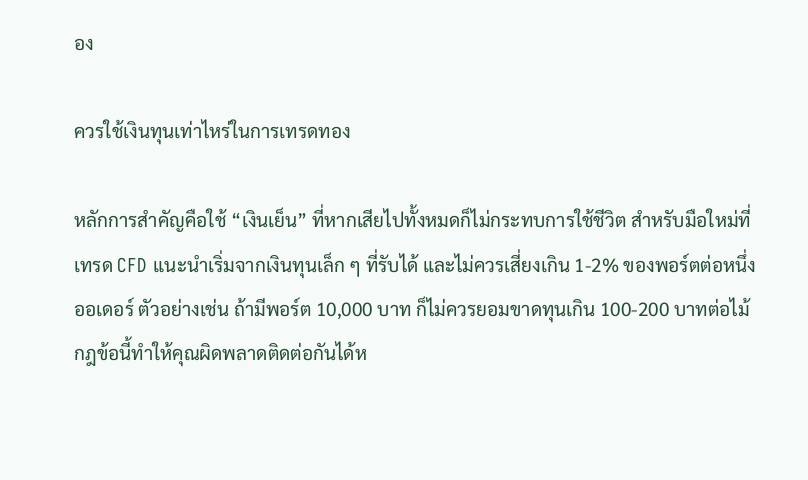อง

ควรใช้เงินทุนเท่าไหร่ในการเทรดทอง

หลักการสำคัญคือใช้ “เงินเย็น” ที่หากเสียไปทั้งหมดก็ไม่กระทบการใช้ชีวิต สำหรับมือใหม่ที่เทรด CFD แนะนำเริ่มจากเงินทุนเล็ก ๆ ที่รับได้ และไม่ควรเสี่ยงเกิน 1-2% ของพอร์ตต่อหนึ่งออเดอร์ ตัวอย่างเช่น ถ้ามีพอร์ต 10,000 บาท ก็ไม่ควรยอมขาดทุนเกิน 100-200 บาทต่อไม้ กฎข้อนี้ทำให้คุณผิดพลาดติดต่อกันได้ห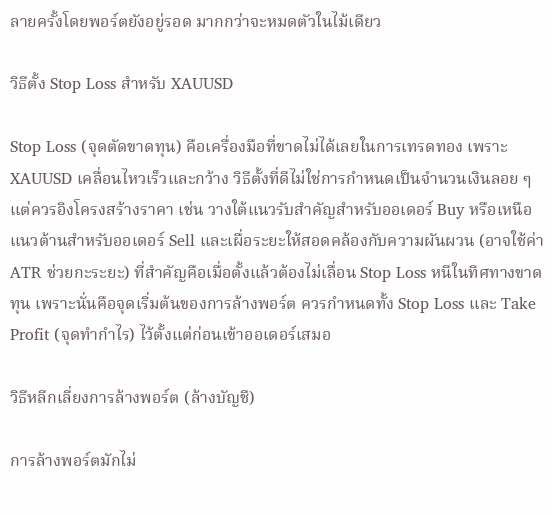ลายครั้งโดยพอร์ตยังอยู่รอด มากกว่าจะหมดตัวในไม้เดียว

วิธีตั้ง Stop Loss สำหรับ XAUUSD

Stop Loss (จุดตัดขาดทุน) คือเครื่องมือที่ขาดไม่ได้เลยในการเทรดทอง เพราะ XAUUSD เคลื่อนไหวเร็วและกว้าง วิธีตั้งที่ดีไม่ใช่การกำหนดเป็นจำนวนเงินลอย ๆ แต่ควรอิงโครงสร้างราคา เช่น วางใต้แนวรับสำคัญสำหรับออเดอร์ Buy หรือเหนือแนวต้านสำหรับออเดอร์ Sell และเผื่อระยะให้สอดคล้องกับความผันผวน (อาจใช้ค่า ATR ช่วยกะระยะ) ที่สำคัญคือเมื่อตั้งแล้วต้องไม่เลื่อน Stop Loss หนีในทิศทางขาดทุน เพราะนั่นคือจุดเริ่มต้นของการล้างพอร์ต ควรกำหนดทั้ง Stop Loss และ Take Profit (จุดทำกำไร) ไว้ตั้งแต่ก่อนเข้าออเดอร์เสมอ

วิธีหลีกเลี่ยงการล้างพอร์ต (ล้างบัญชี)

การล้างพอร์ตมักไม่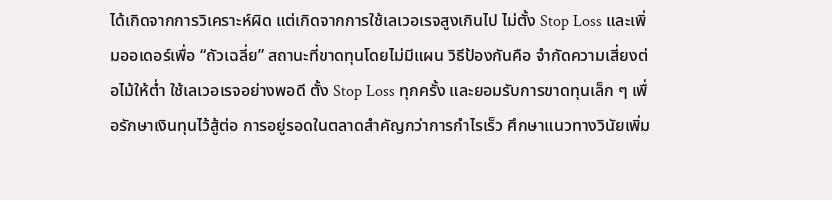ได้เกิดจากการวิเคราะห์ผิด แต่เกิดจากการใช้เลเวอเรจสูงเกินไป ไม่ตั้ง Stop Loss และเพิ่มออเดอร์เพื่อ “ถัวเฉลี่ย” สถานะที่ขาดทุนโดยไม่มีแผน วิธีป้องกันคือ จำกัดความเสี่ยงต่อไม้ให้ต่ำ ใช้เลเวอเรจอย่างพอดี ตั้ง Stop Loss ทุกครั้ง และยอมรับการขาดทุนเล็ก ๆ เพื่อรักษาเงินทุนไว้สู้ต่อ การอยู่รอดในตลาดสำคัญกว่าการกำไรเร็ว ศึกษาแนวทางวินัยเพิ่ม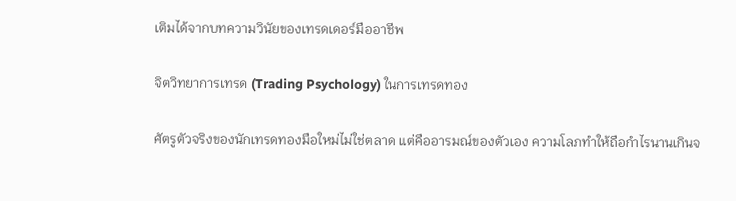เติมได้จากบทความวินัยของเทรดเดอร์มืออาชีพ

จิตวิทยาการเทรด (Trading Psychology) ในการเทรดทอง

ศัตรูตัวจริงของนักเทรดทองมือใหม่ไม่ใช่ตลาด แต่คืออารมณ์ของตัวเอง ความโลภทำให้ถือกำไรนานเกินจ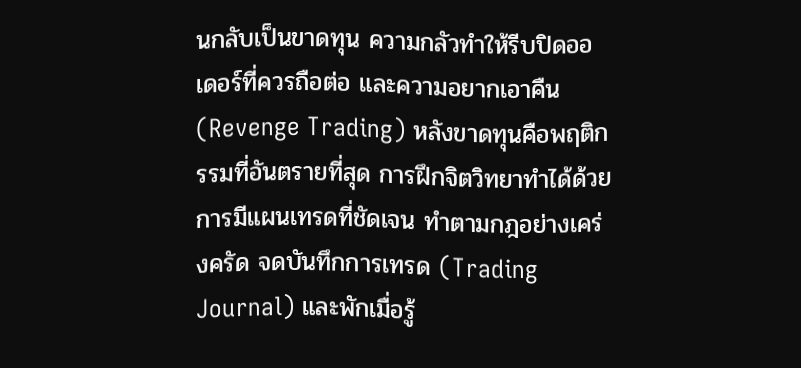นกลับเป็นขาดทุน ความกลัวทำให้รีบปิดออเดอร์ที่ควรถือต่อ และความอยากเอาคืน (Revenge Trading) หลังขาดทุนคือพฤติกรรมที่อันตรายที่สุด การฝึกจิตวิทยาทำได้ด้วยการมีแผนเทรดที่ชัดเจน ทำตามกฎอย่างเคร่งครัด จดบันทึกการเทรด (Trading Journal) และพักเมื่อรู้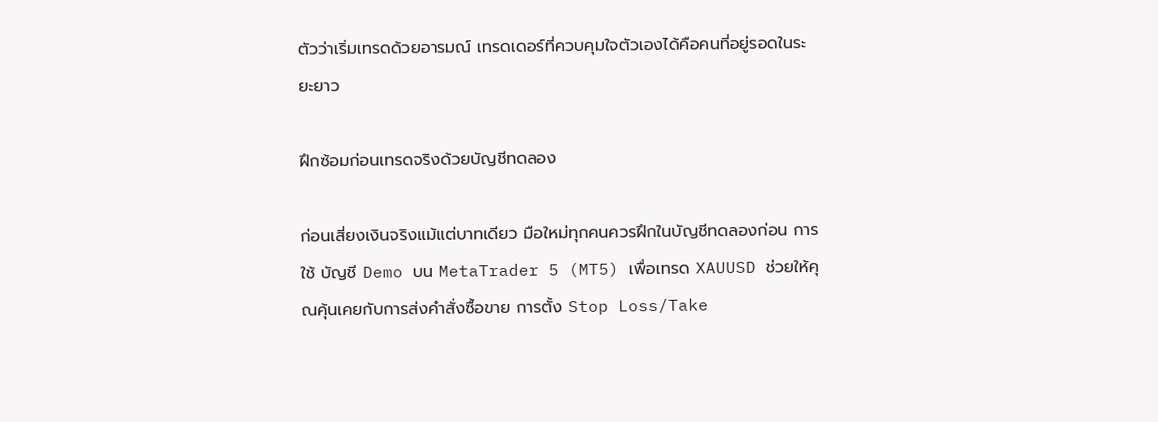ตัวว่าเริ่มเทรดด้วยอารมณ์ เทรดเดอร์ที่ควบคุมใจตัวเองได้คือคนที่อยู่รอดในระยะยาว

ฝึกซ้อมก่อนเทรดจริงด้วยบัญชีทดลอง

ก่อนเสี่ยงเงินจริงแม้แต่บาทเดียว มือใหม่ทุกคนควรฝึกในบัญชีทดลองก่อน การใช้ บัญชี Demo บน MetaTrader 5 (MT5) เพื่อเทรด XAUUSD ช่วยให้คุณคุ้นเคยกับการส่งคำสั่งซื้อขาย การตั้ง Stop Loss/Take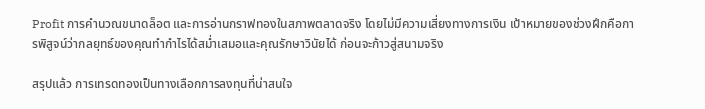Profit การคำนวณขนาดล็อต และการอ่านกราฟทองในสภาพตลาดจริง โดยไม่มีความเสี่ยงทางการเงิน เป้าหมายของช่วงฝึกคือการพิสูจน์ว่ากลยุทธ์ของคุณทำกำไรได้สม่ำเสมอและคุณรักษาวินัยได้ ก่อนจะก้าวสู่สนามจริง

สรุปแล้ว การเทรดทองเป็นทางเลือกการลงทุนที่น่าสนใจ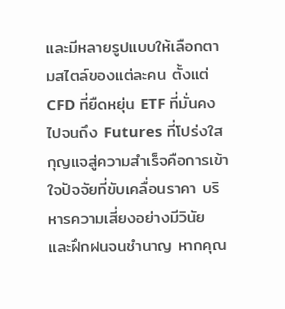และมีหลายรูปแบบให้เลือกตามสไตล์ของแต่ละคน ตั้งแต่ CFD ที่ยืดหยุ่น ETF ที่มั่นคง ไปจนถึง Futures ที่โปร่งใส กุญแจสู่ความสำเร็จคือการเข้าใจปัจจัยที่ขับเคลื่อนราคา บริหารความเสี่ยงอย่างมีวินัย และฝึกฝนจนชำนาญ หากคุณ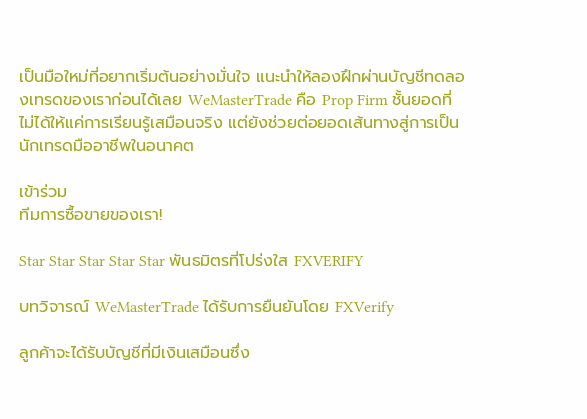เป็นมือใหม่ที่อยากเริ่มต้นอย่างมั่นใจ แนะนำให้ลองฝึกผ่านบัญชีทดลองเทรดของเราก่อนได้เลย WeMasterTrade คือ Prop Firm ชั้นยอดที่ไม่ได้ให้แค่การเรียนรู้เสมือนจริง แต่ยังช่วยต่อยอดเส้นทางสู่การเป็นนักเทรดมืออาชีพในอนาคต

เข้าร่วม
ทีมการซื้อขายของเรา!

Star Star Star Star Star พันธมิตรที่โปร่งใส FXVERIFY

บทวิจารณ์ WeMasterTrade ได้รับการยืนยันโดย FXVerify

ลูกค้าจะได้รับบัญชีที่มีเงินเสมือนซึ่ง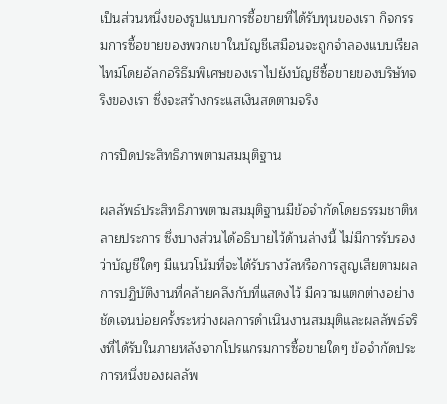เป็นส่วนหนึ่งของรูปแบบการซื้อขายที่ได้รับทุนของเรา กิจกรรมการซื้อขายของพวกเขาในบัญชีเสมือนจะถูกจำลองแบบเรียลไทม์โดยอัลกอริธึมพิเศษของเราไปยังบัญชีซื้อขายของบริษัทจริงของเรา ซึ่งจะสร้างกระแสเงินสดตามจริง

การปิดประสิทธิภาพตามสมมุติฐาน

ผลลัพธ์ประสิทธิภาพตามสมมุติฐานมีข้อจำกัดโดยธรรมชาติหลายประการ ซึ่งบางส่วนได้อธิบายไว้ด้านล่างนี้ ไม่มีการรับรองว่าบัญชีใดๆ มีแนวโน้มที่จะได้รับรางวัลหรือการสูญเสียตามผลการปฏิบัติงานที่คล้ายคลึงกับที่แสดงไว้ มีความแตกต่างอย่างชัดเจนบ่อยครั้งระหว่างผลการดำเนินงานสมมุติและผลลัพธ์จริงที่ได้รับในภายหลังจากโปรแกรมการซื้อขายใดๆ ข้อจำกัดประการหนึ่งของผลลัพ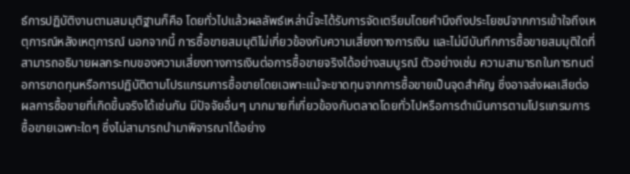ธ์การปฏิบัติงานตามสมมุติฐานก็คือ โดยทั่วไปแล้วผลลัพธ์เหล่านี้จะได้รับการจัดเตรียมโดยคำนึงถึงประโยชน์จากการเข้าใจถึงเหตุการณ์หลังเหตุการณ์ นอกจากนี้ การซื้อขายสมมุติไม่เกี่ยวข้องกับความเสี่ยงทางการเงิน และไม่มีบันทึกการซื้อขายสมมุติใดที่สามารถอธิบายผลกระทบของความเสี่ยงทางการเงินต่อการซื้อขายจริงได้อย่างสมบูรณ์ ตัวอย่างเช่น ความสามารถในการทนต่อการขาดทุนหรือการปฏิบัติตามโปรแกรมการซื้อขายโดยเฉพาะแม้จะขาดทุนจากการซื้อขายเป็นจุดสำคัญ ซึ่งอาจส่งผลเสียต่อผลการซื้อขายที่เกิดขึ้นจริงได้เช่นกัน มีปัจจัยอื่นๆ มากมายที่เกี่ยวข้องกับตลาดโดยทั่วไปหรือการดำเนินการตามโปรแกรมการซื้อขายเฉพาะใดๆ ซึ่งไม่สามารถนำมาพิจารณาได้อย่าง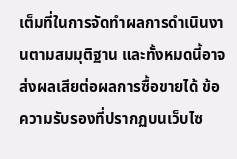เต็มที่ในการจัดทำผลการดำเนินงานตามสมมุติฐาน และทั้งหมดนี้อาจส่งผลเสียต่อผลการซื้อขายได้ ข้อความรับรองที่ปรากฏบนเว็บไซ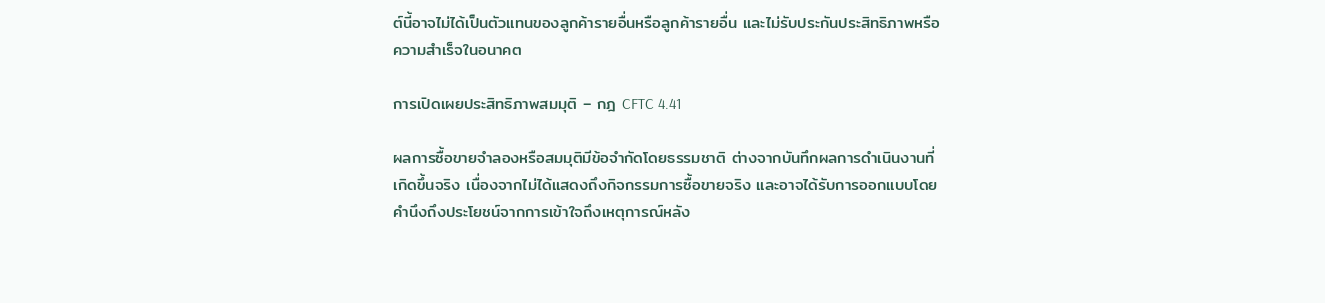ต์นี้อาจไม่ได้เป็นตัวแทนของลูกค้ารายอื่นหรือลูกค้ารายอื่น และไม่รับประกันประสิทธิภาพหรือความสำเร็จในอนาคต

การเปิดเผยประสิทธิภาพสมมุติ – กฎ CFTC 4.41

ผลการซื้อขายจำลองหรือสมมุติมีข้อจำกัดโดยธรรมชาติ ต่างจากบันทึกผลการดำเนินงานที่เกิดขึ้นจริง เนื่องจากไม่ได้แสดงถึงกิจกรรมการซื้อขายจริง และอาจได้รับการออกแบบโดยคำนึงถึงประโยชน์จากการเข้าใจถึงเหตุการณ์หลัง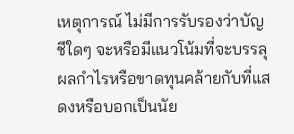เหตุการณ์ ไม่มีการรับรองว่าบัญชีใดๆ จะหรือมีแนวโน้มที่จะบรรลุผลกำไรหรือขาดทุนคล้ายกับที่แสดงหรือบอกเป็นนัย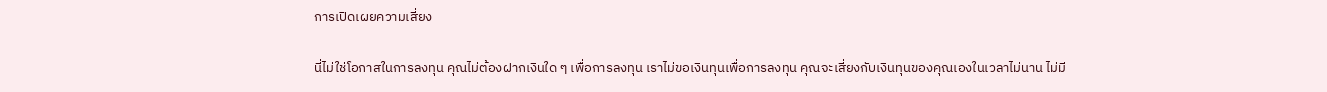การเปิดเผยความเสี่ยง

นี่ไม่ใช่โอกาสในการลงทุน คุณไม่ต้องฝากเงินใด ๆ เพื่อการลงทุน เราไม่ขอเงินทุนเพื่อการลงทุน คุณจะเสี่ยงกับเงินทุนของคุณเองในเวลาไม่นาน ไม่มี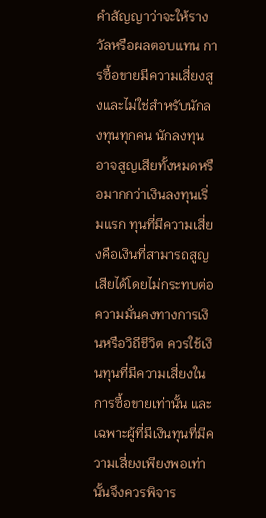คำสัญญาว่าจะให้รางวัลหรือผลตอบแทน การซื้อขายมีความเสี่ยงสูงและไม่ใช่สำหรับนักลงทุนทุกคน นักลงทุนอาจสูญเสียทั้งหมดหรือมากกว่าเงินลงทุนเริ่มแรก ทุนที่มีความเสี่ยงคือเงินที่สามารถสูญเสียได้โดยไม่กระทบต่อความมั่นคงทางการเงินหรือวิถีชีวิต ควรใช้เงินทุนที่มีความเสี่ยงในการซื้อขายเท่านั้น และเฉพาะผู้ที่มีเงินทุนที่มีความเสี่ยงเพียงพอเท่านั้นจึงควรพิจาร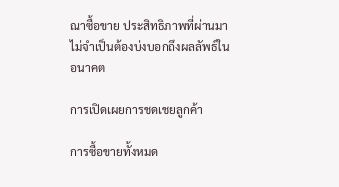ณาซื้อขาย ประสิทธิภาพที่ผ่านมาไม่จำเป็นต้องบ่งบอกถึงผลลัพธ์ในอนาคต

การเปิดเผยการชดเชยลูกค้า

การซื้อขายทั้งหมด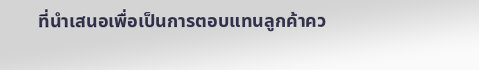ที่นำเสนอเพื่อเป็นการตอบแทนลูกค้าคว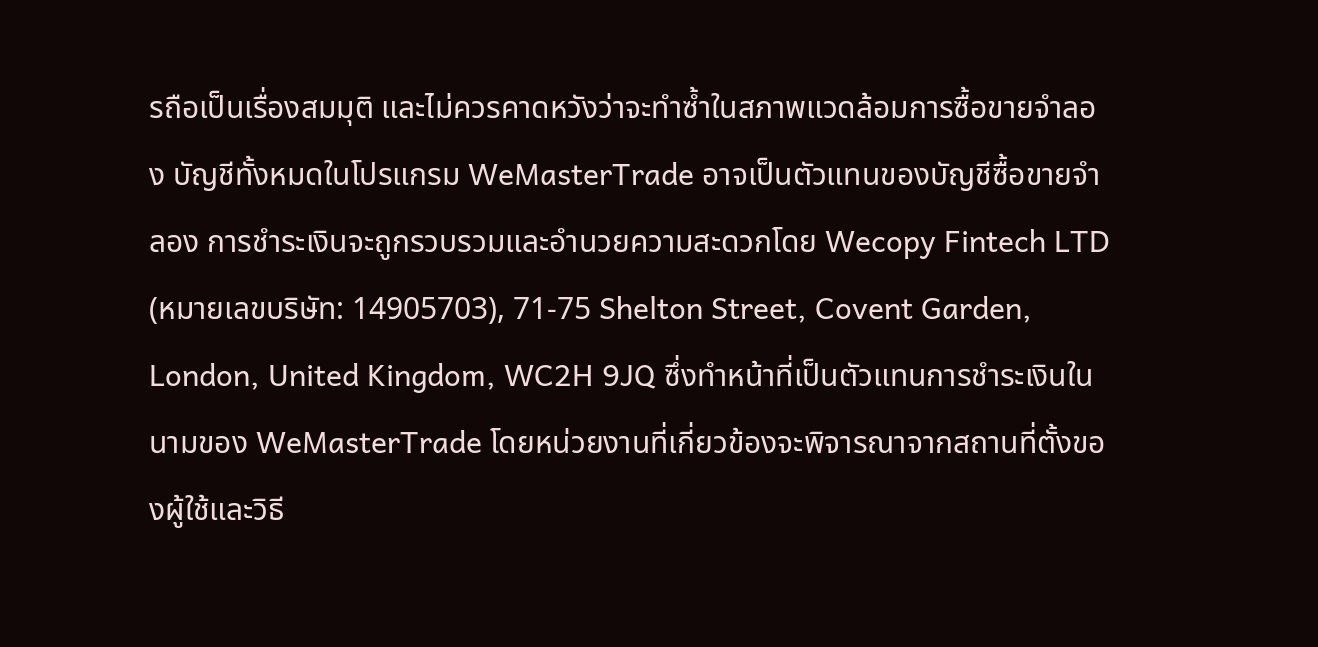รถือเป็นเรื่องสมมุติ และไม่ควรคาดหวังว่าจะทำซ้ำในสภาพแวดล้อมการซื้อขายจำลอง บัญชีทั้งหมดในโปรแกรม WeMasterTrade อาจเป็นตัวแทนของบัญชีซื้อขายจำลอง การชำระเงินจะถูกรวบรวมและอำนวยความสะดวกโดย Wecopy Fintech LTD (หมายเลขบริษัท: 14905703), 71-75 Shelton Street, Covent Garden, London, United Kingdom, WC2H 9JQ ซึ่งทำหน้าที่เป็นตัวแทนการชำระเงินในนามของ WeMasterTrade โดยหน่วยงานที่เกี่ยวข้องจะพิจารณาจากสถานที่ตั้งของผู้ใช้และวิธี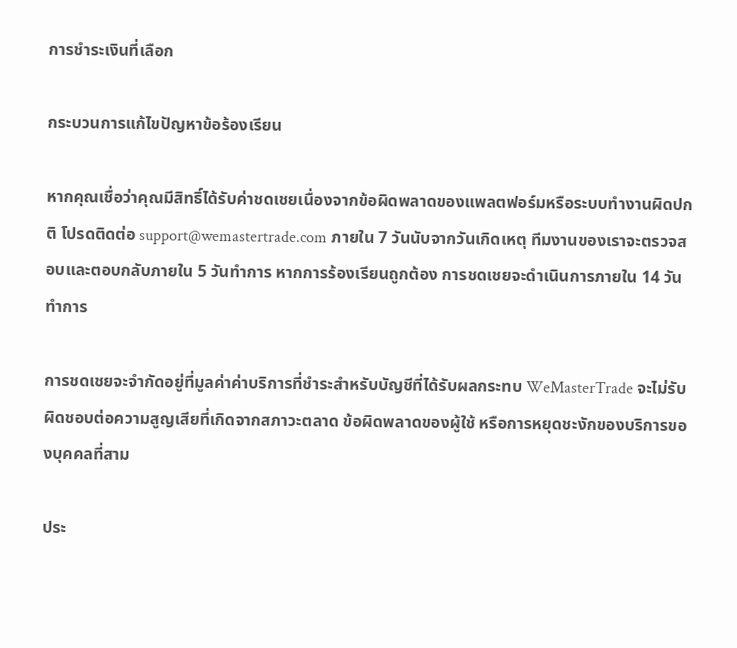การชำระเงินที่เลือก

กระบวนการแก้ไขปัญหาข้อร้องเรียน

หากคุณเชื่อว่าคุณมีสิทธิ์ได้รับค่าชดเชยเนื่องจากข้อผิดพลาดของแพลตฟอร์มหรือระบบทำงานผิดปกติ โปรดติดต่อ support@wemastertrade.com ภายใน 7 วันนับจากวันเกิดเหตุ ทีมงานของเราจะตรวจสอบและตอบกลับภายใน 5 วันทำการ หากการร้องเรียนถูกต้อง การชดเชยจะดำเนินการภายใน 14 วันทำการ

การชดเชยจะจำกัดอยู่ที่มูลค่าค่าบริการที่ชำระสำหรับบัญชีที่ได้รับผลกระทบ WeMasterTrade จะไม่รับผิดชอบต่อความสูญเสียที่เกิดจากสภาวะตลาด ข้อผิดพลาดของผู้ใช้ หรือการหยุดชะงักของบริการของบุคคลที่สาม

ประ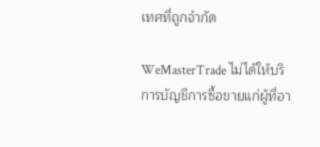เทศที่ถูกจำกัด

WeMasterTrade ไม่ได้ให้บริการบัญชีการซื้อขายแก่ผู้ที่อา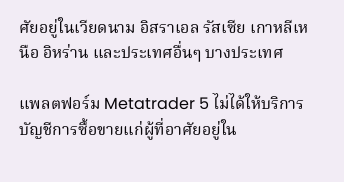ศัยอยู่ในเวียดนาม อิสราเอล รัสเซีย เกาหลีเหนือ อิหร่าน และประเทศอื่นๆ บางประเทศ

แพลตฟอร์ม Metatrader 5 ไม่ได้ให้บริการบัญชีการซื้อขายแก่ผู้ที่อาศัยอยู่ใน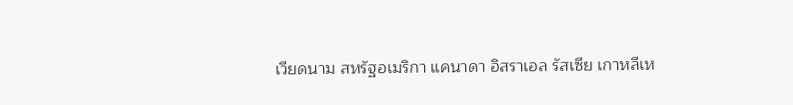เวียดนาม สหรัฐอเมริกา แคนาดา อิสราเอล รัสเซีย เกาหลีเห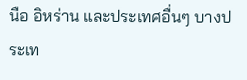นือ อิหร่าน และประเทศอื่นๆ บางประเท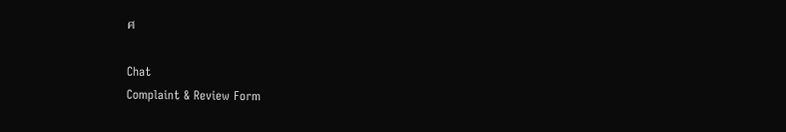ศ

Chat
Complaint & Review Form